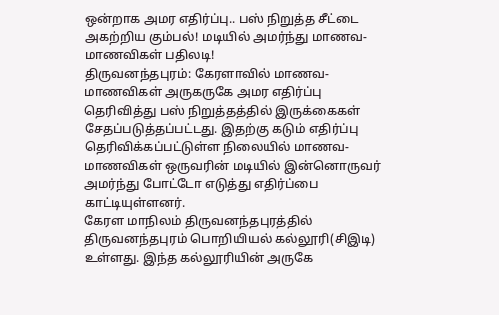ஒன்றாக அமர எதிர்ப்பு.. பஸ் நிறுத்த சீட்டை அகற்றிய கும்பல்! மடியில் அமர்ந்து மாணவ-மாணவிகள் பதிலடி!
திருவனந்தபுரம்: கேரளாவில் மாணவ-மாணவிகள் அருகருகே அமர எதிர்ப்பு தெரிவித்து பஸ் நிறுத்தத்தில் இருக்கைகள் சேதப்படுத்தப்பட்டது. இதற்கு கடும் எதிர்ப்பு தெரிவிக்கப்பட்டுள்ள நிலையில் மாணவ-மாணவிகள் ஒருவரின் மடியில் இன்னொருவர் அமர்ந்து போட்டோ எடுத்து எதிர்ப்பை காட்டியுள்ளனர்.
கேரள மாநிலம் திருவனந்தபுரத்தில் திருவனந்தபுரம் பொறியியல் கல்லூரி(சிஇடி) உள்ளது. இந்த கல்லூரியின் அருகே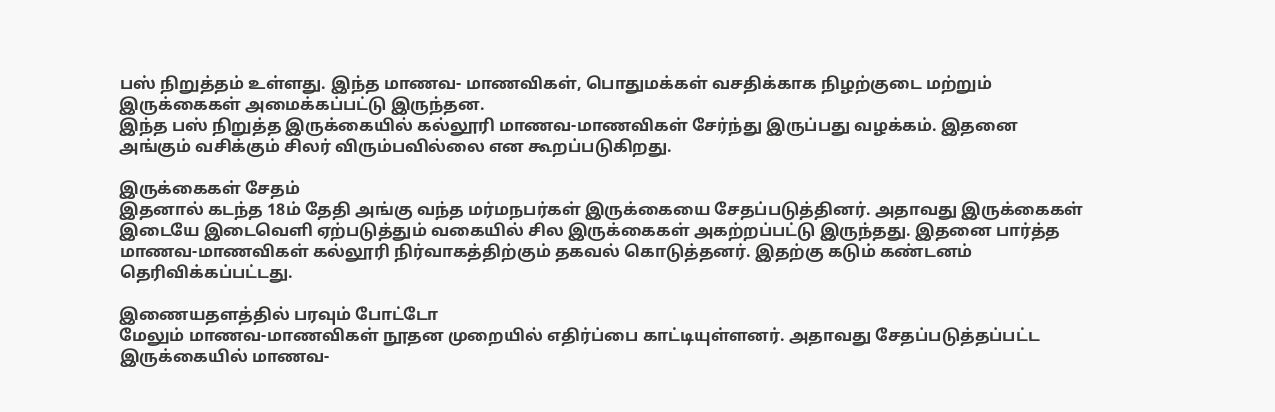பஸ் நிறுத்தம் உள்ளது. இந்த மாணவ- மாணவிகள், பொதுமக்கள் வசதிக்காக நிழற்குடை மற்றும் இருக்கைகள் அமைக்கப்பட்டு இருந்தன.
இந்த பஸ் நிறுத்த இருக்கையில் கல்லூரி மாணவ-மாணவிகள் சேர்ந்து இருப்பது வழக்கம். இதனை அங்கும் வசிக்கும் சிலர் விரும்பவில்லை என கூறப்படுகிறது.

இருக்கைகள் சேதம்
இதனால் கடந்த 18ம் தேதி அங்கு வந்த மர்மநபர்கள் இருக்கையை சேதப்படுத்தினர். அதாவது இருக்கைகள் இடையே இடைவெளி ஏற்படுத்தும் வகையில் சில இருக்கைகள் அகற்றப்பட்டு இருந்தது. இதனை பார்த்த மாணவ-மாணவிகள் கல்லூரி நிர்வாகத்திற்கும் தகவல் கொடுத்தனர். இதற்கு கடும் கண்டனம் தெரிவிக்கப்பட்டது.

இணையதளத்தில் பரவும் போட்டோ
மேலும் மாணவ-மாணவிகள் நூதன முறையில் எதிர்ப்பை காட்டியுள்ளனர். அதாவது சேதப்படுத்தப்பட்ட இருக்கையில் மாணவ-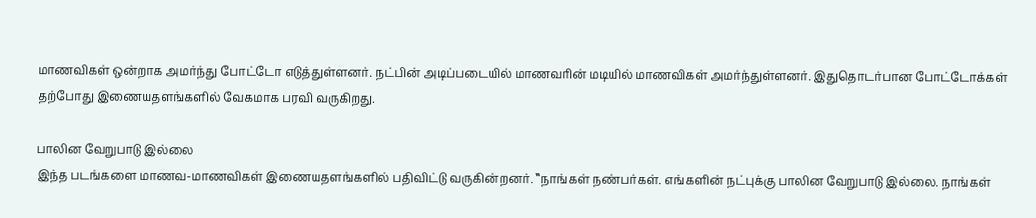மாணவிகள் ஒன்றாக அமர்ந்து போட்டோ எடுத்துள்ளனர். நட்பின் அடிப்படையில் மாணவரின் மடியில் மாணவிகள் அமர்ந்துள்ளனர். இதுதொடர்பான போட்டோக்கள் தற்போது இணையதளங்களில் வேகமாக பரவி வருகிறது.

பாலின வேறுபாடு இல்லை
இந்த படங்களை மாணவ-மாணவிகள் இணையதளங்களில் பதிவிட்டு வருகின்றனர். ‛‛நாங்கள் நண்பர்கள். எங்களின் நட்புக்கு பாலின வேறுபாடு இல்லை. நாங்கள்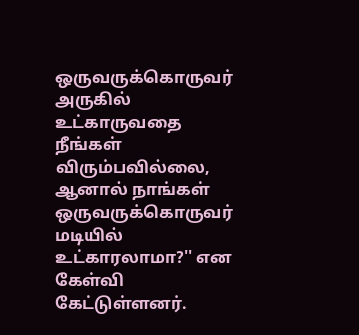ஒருவருக்கொருவர் அருகில் உட்காருவதை நீங்கள் விரும்பவில்லை, ஆனால் நாங்கள் ஒருவருக்கொருவர் மடியில் உட்காரலாமா?'' என கேள்வி கேட்டுள்ளனர்.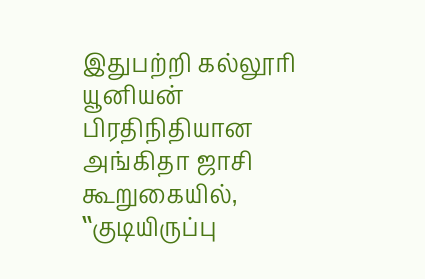இதுபற்றி கல்லூரி யூனியன் பிரதிநிதியான அங்கிதா ஜாசி கூறுகையில், ‛‛குடியிருப்பு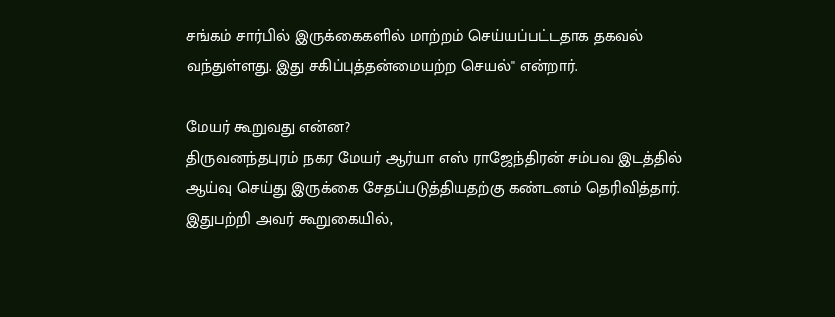சங்கம் சார்பில் இருக்கைகளில் மாற்றம் செய்யப்பட்டதாக தகவல் வந்துள்ளது. இது சகிப்புத்தன்மையற்ற செயல்'' என்றார்.

மேயர் கூறுவது என்ன?
திருவனந்தபுரம் நகர மேயர் ஆர்யா எஸ் ராஜேந்திரன் சம்பவ இடத்தில் ஆய்வு செய்து இருக்கை சேதப்படுத்தியதற்கு கண்டனம் தெரிவித்தார். இதுபற்றி அவர் கூறுகையில்,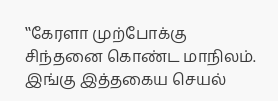‛‛கேரளா முற்போக்கு சிந்தனை கொண்ட மாநிலம். இங்கு இத்தகைய செயல்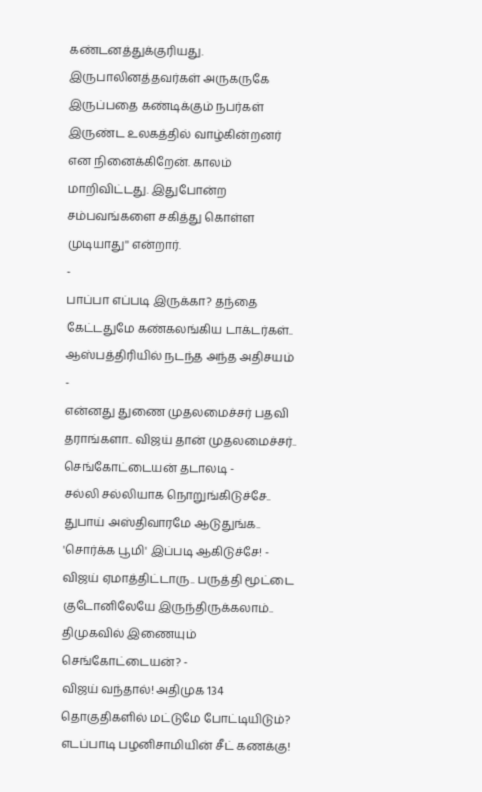கண்டனத்துக்குரியது. இருபாலினத்தவர்கள் அருகருகே இருப்பதை கண்டிக்கும் நபர்கள் இருண்ட உலகத்தில் வாழ்கின்றனர் என நினைக்கிறேன். காலம் மாறிவிட்டது. இதுபோன்ற சம்பவங்களை சகித்து கொள்ள முடியாது'' என்றார்.
-
பாப்பா எப்படி இருக்கா? தந்தை கேட்டதுமே கண்கலங்கிய டாக்டர்கள்.. ஆஸ்பத்திரியில் நடந்த அந்த அதிசயம் -
என்னது துணை முதலமைச்சர் பதவி தராங்களா.. விஜய் தான் முதலமைச்சர்.. செங்கோட்டையன் தடாலடி -
சல்லி சல்லியாக நொறுங்கிடுச்சே.. துபாய் அஸ்திவாரமே ஆடுதுங்க.. 'சொர்க்க பூமி' இப்படி ஆகிடுச்சே! -
விஜய் ஏமாத்திட்டாரு.. பருத்தி மூட்டை குடோனிலேயே இருந்திருக்கலாம்.. திமுகவில் இணையும் செங்கோட்டையன்? -
விஜய் வந்தால்! அதிமுக 134 தொகுதிகளில் மட்டுமே போட்டியிடும்? எடப்பாடி பழனிசாமியின் சீட் கணக்கு!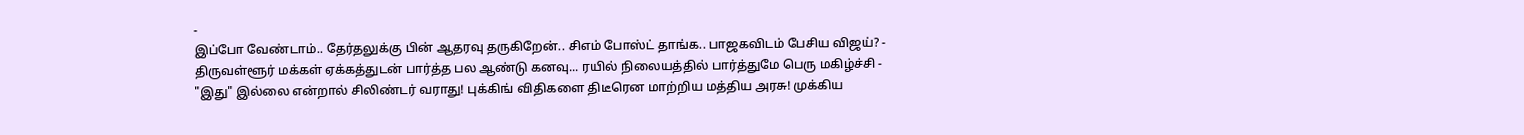-
இப்போ வேண்டாம்.. தேர்தலுக்கு பின் ஆதரவு தருகிறேன்.. சிஎம் போஸ்ட் தாங்க.. பாஜகவிடம் பேசிய விஜய்? -
திருவள்ளூர் மக்கள் ஏக்கத்துடன் பார்த்த பல ஆண்டு கனவு... ரயில் நிலையத்தில் பார்த்துமே பெரு மகிழ்ச்சி -
"இது" இல்லை என்றால் சிலிண்டர் வராது! புக்கிங் விதிகளை திடீரென மாற்றிய மத்திய அரசு! முக்கிய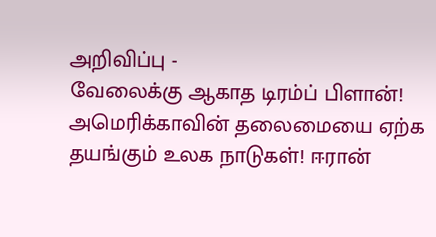அறிவிப்பு -
வேலைக்கு ஆகாத டிரம்ப் பிளான்! அமெரிக்காவின் தலைமையை ஏற்க தயங்கும் உலக நாடுகள்! ஈரான்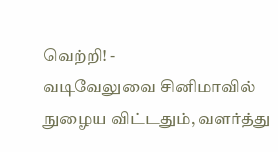வெற்றி! -
வடிவேலுவை சினிமாவில் நுழைய விட்டதும், வளர்த்து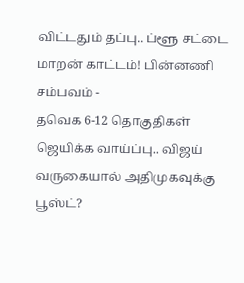விட்டதும் தப்பு.. ப்ளூ சட்டை மாறன் காட்டம்! பின்னணி சம்பவம் -
தவெக 6-12 தொகுதிகள் ஜெயிக்க வாய்ப்பு.. விஜய் வருகையால் அதிமுகவுக்கு பூஸ்ட்?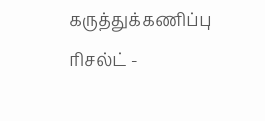கருத்துக்கணிப்பு ரிசல்ட் -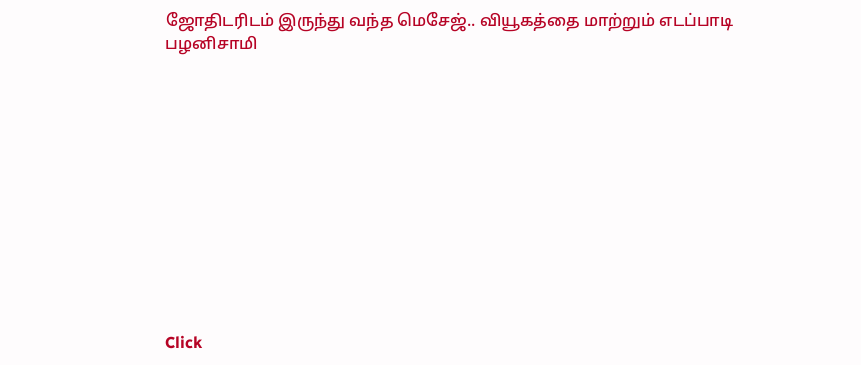ஜோதிடரிடம் இருந்து வந்த மெசேஜ்.. வியூகத்தை மாற்றும் எடப்பாடி பழனிசாமி












Click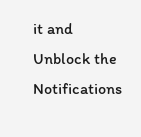it and Unblock the Notifications